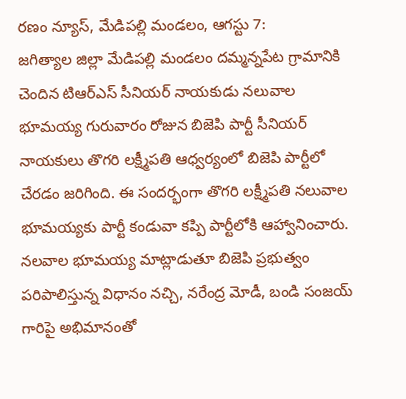రణం న్యూస్, మేడిపల్లి మండలం, ఆగస్టు 7:
జగిత్యాల జిల్లా మేడిపల్లి మండలం దమ్మన్నపేట గ్రామానికి చెందిన టిఆర్ఎస్ సీనియర్ నాయకుడు నలువాల భూమయ్య గురువారం రోజున బిజెపి పార్టీ సీనియర్ నాయకులు తొగరి లక్ష్మీపతి ఆధ్వర్యంలో బిజెపి పార్టీలో చేరడం జరిగింది. ఈ సందర్భంగా తొగరి లక్ష్మీపతి నలువాల భూమయ్యకు పార్టీ కండువా కప్పి పార్టీలోకి ఆహ్వానించారు. నలవాల భూమయ్య మాట్లాడుతూ బిజెపి ప్రభుత్వం పరిపాలిస్తున్న విధానం నచ్చి, నరేంద్ర మోడీ, బండి సంజయ్ గారిపై అభిమానంతో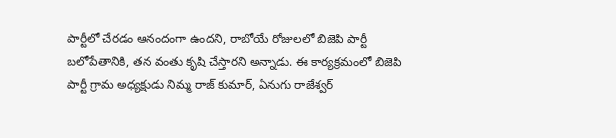పార్టీలో చేరడం ఆనందంగా ఉందని, రాబోయే రోజులలో బిజెపి పార్టీ బలోపేతానికి, తన వంతు కృషి చేస్తారని అన్నాడు. ఈ కార్యక్రమంలో బిజెపి పార్టీ గ్రామ అధ్యక్షుడు నిమ్మ రాజ్ కుమార్, ఏనుగు రాజేశ్వర్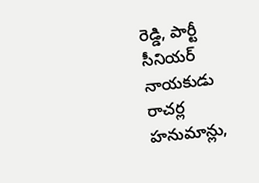రెడ్డి, పార్టీ సీనియర్ నాయకుడు రాచర్ల హనుమాన్లు,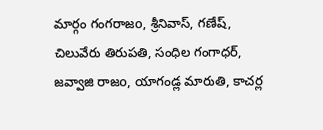మార్గం గంగరాజo, శ్రీనివాస్, గణేష్, చిలువేరు తిరుపతి, సంధిల గంగాధర్, జవ్వాజి రాజo, యాగండ్ల మారుతి, కాచర్ల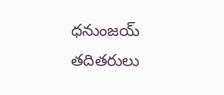ధనుంజయ్ తదితరులు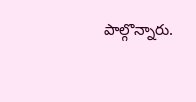పాల్గొన్నారు.